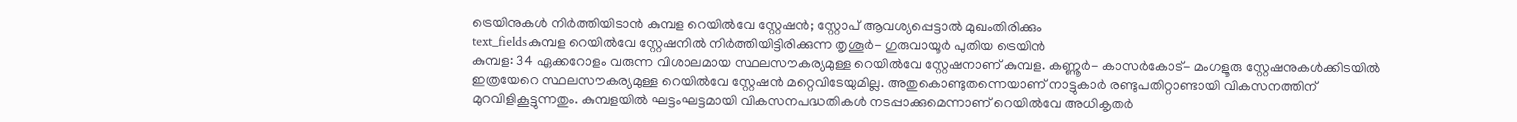ട്രെയിനുകൾ നിർത്തിയിടാൻ കുമ്പള റെയിൽവേ സ്റ്റേഷൻ; സ്റ്റോപ് ആവശ്യപ്പെട്ടാൽ മുഖംതിരിക്കും
text_fieldsകുമ്പള റെയിൽവേ സ്റ്റേഷനിൽ നിർത്തിയിട്ടിരിക്കുന്ന തൃശൂർ- ഗുരുവായൂർ പുതിയ ട്രെയിൻ
കുമ്പള: 34 ഏക്കറോളം വരുന്ന വിശാലമായ സ്ഥലസൗകര്യമുള്ള റെയിൽവേ സ്റ്റേഷനാണ് കുമ്പള. കണ്ണൂർ- കാസർകോട്- മംഗളൂരു സ്റ്റേഷനുകൾക്കിടയിൽ ഇത്രയേറെ സ്ഥലസൗകര്യമുള്ള റെയിൽവേ സ്റ്റേഷൻ മറ്റെവിടേയുമില്ല. അതുകൊണ്ടുതന്നെയാണ് നാട്ടുകാർ രണ്ടുപതിറ്റാണ്ടായി വികസനത്തിന് മുറവിളികൂട്ടുന്നതും. കുമ്പളയിൽ ഘട്ടംഘട്ടമായി വികസനപദ്ധതികൾ നടപ്പാക്കുമെന്നാണ് റെയിൽവേ അധികൃതർ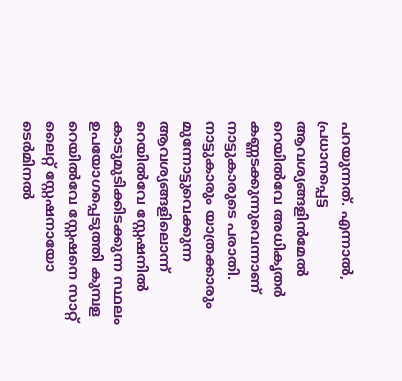പറയുന്നത്. എന്നാൽ, പ്രധാനപ്പെട്ട ആവശ്യങ്ങളിൻമേൽ റെയിൽവേ അധികൃതർ കണ്ണടക്കുന്നുവെന്നാണ് നാട്ടുകാരുടെ പരാതി.
നാട്ടുകാരും യാത്രക്കാരും മുന്നോട്ടുവെക്കുന്ന ആവശ്യങ്ങളിലൊന്ന് റെയിൽവേ സ്റ്റേഷനിൽ കാടുമുടിക്കിടക്കുന്ന സ്ഥലം ഉപയോഗപ്പെടുത്തി കുമ്പള റെയിൽവേ സ്റ്റേഷനെ സാറ്റ് ലൈറ്റ് സ്റ്റേഷനായോ ടെർമിനൽ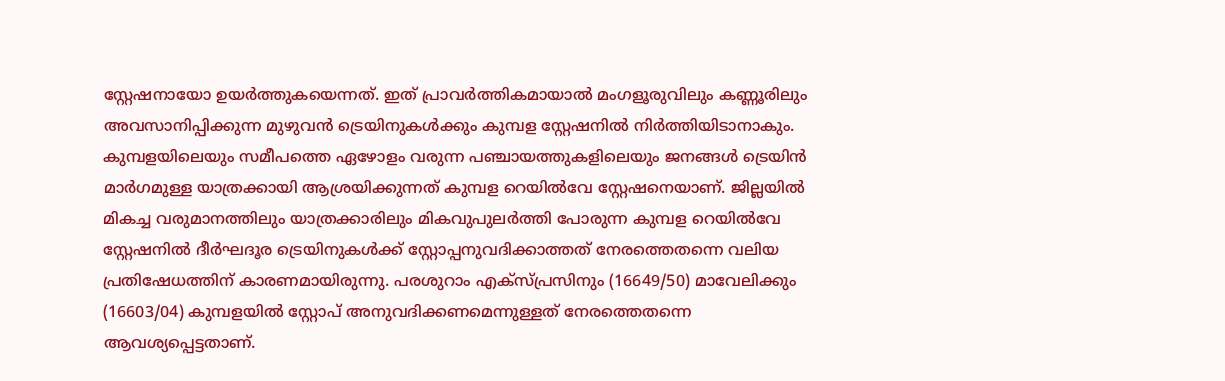സ്റ്റേഷനായോ ഉയർത്തുകയെന്നത്. ഇത് പ്രാവർത്തികമായാൽ മംഗളൂരുവിലും കണ്ണൂരിലും അവസാനിപ്പിക്കുന്ന മുഴുവൻ ട്രെയിനുകൾക്കും കുമ്പള സ്റ്റേഷനിൽ നിർത്തിയിടാനാകും.
കുമ്പളയിലെയും സമീപത്തെ ഏഴോളം വരുന്ന പഞ്ചായത്തുകളിലെയും ജനങ്ങൾ ട്രെയിൻ മാർഗമുള്ള യാത്രക്കായി ആശ്രയിക്കുന്നത് കുമ്പള റെയിൽവേ സ്റ്റേഷനെയാണ്. ജില്ലയിൽ മികച്ച വരുമാനത്തിലും യാത്രക്കാരിലും മികവുപുലർത്തി പോരുന്ന കുമ്പള റെയിൽവേ സ്റ്റേഷനിൽ ദീർഘദൂര ട്രെയിനുകൾക്ക് സ്റ്റോപ്പനുവദിക്കാത്തത് നേരത്തെതന്നെ വലിയ പ്രതിഷേധത്തിന് കാരണമായിരുന്നു. പരശുറാം എക്സ്പ്രസിനും (16649/50) മാവേലിക്കും (16603/04) കുമ്പളയിൽ സ്റ്റോപ് അനുവദിക്കണമെന്നുള്ളത് നേരത്തെതന്നെ ആവശ്യപ്പെട്ടതാണ്.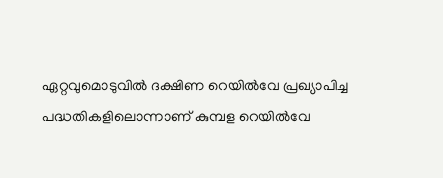ഏറ്റവുമൊടുവിൽ ദക്ഷിണ റെയിൽവേ പ്രഖ്യാപിച്ച പദ്ധതികളിലൊന്നാണ് കുമ്പള റെയിൽവേ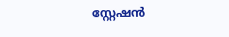സ്റ്റേഷൻ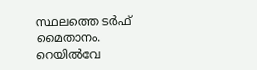സ്ഥലത്തെ ടർഫ് മൈതാനം. റെയിൽവേ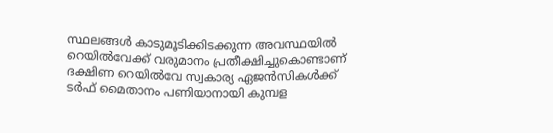സ്ഥലങ്ങൾ കാടുമൂടിക്കിടക്കുന്ന അവസ്ഥയിൽ റെയിൽവേക്ക് വരുമാനം പ്രതീക്ഷിച്ചുകൊണ്ടാണ് ദക്ഷിണ റെയിൽവേ സ്വകാര്യ ഏജൻസികൾക്ക് ടർഫ് മൈതാനം പണിയാനായി കുമ്പള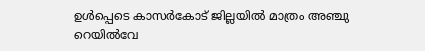ഉൾപ്പെടെ കാസർകോട് ജില്ലയിൽ മാത്രം അഞ്ചു റെയിൽവേ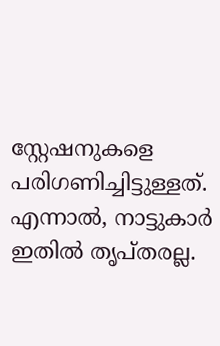സ്റ്റേഷനുകളെ പരിഗണിച്ചിട്ടുള്ളത്. എന്നാൽ, നാട്ടുകാർ ഇതിൽ തൃപ്തരല്ല.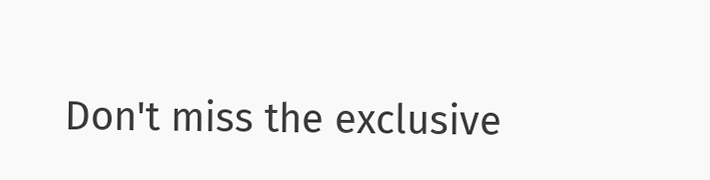Don't miss the exclusive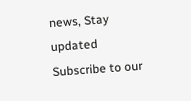news, Stay updated
Subscribe to our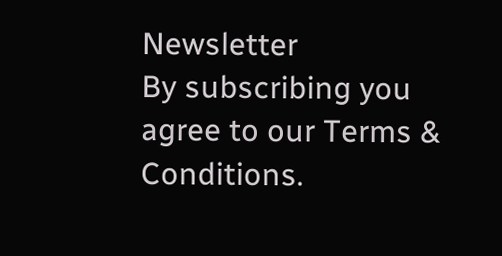Newsletter
By subscribing you agree to our Terms & Conditions.